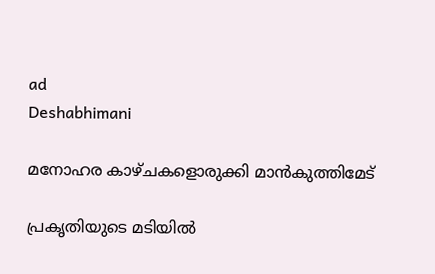ad
Deshabhimani

മനോഹര കാഴ്‍ചകളൊരുക്കി മാൻകുത്തിമേട്

പ്രകൃതിയുടെ മടിയിൽ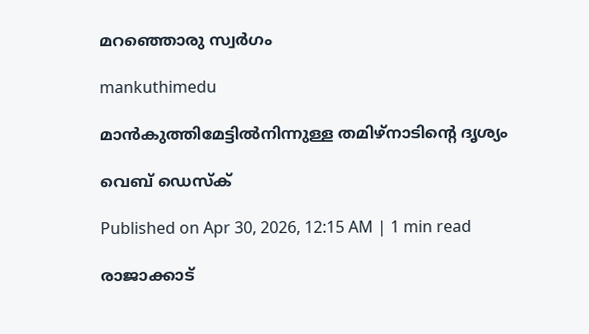മറഞ്ഞൊരു സ്വർഗം

mankuthimedu

മാൻകുത്തിമേട്ടിൽനിന്നുള്ള തമിഴ്നാടിന്റെ ദൃശ്യം

വെബ് ഡെസ്ക്

Published on Apr 30, 2026, 12:15 AM | 1 min read

രാജാക്കാട്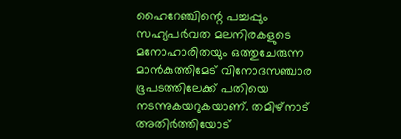ഹൈറേഞ്ചിന്റെ പച്ചപ്പും സഹ്യപർവത മലനിരകളുടെ മനോഹാരിതയും ഒത്തുചേരുന്ന മാൻകുത്തിമേട് വിനോദസഞ്ചാര ഭൂപടത്തിലേക്ക് പതിയെ നടന്നുകയറുകയാണ്. തമിഴ്‌നാട് അതിർത്തിയോട്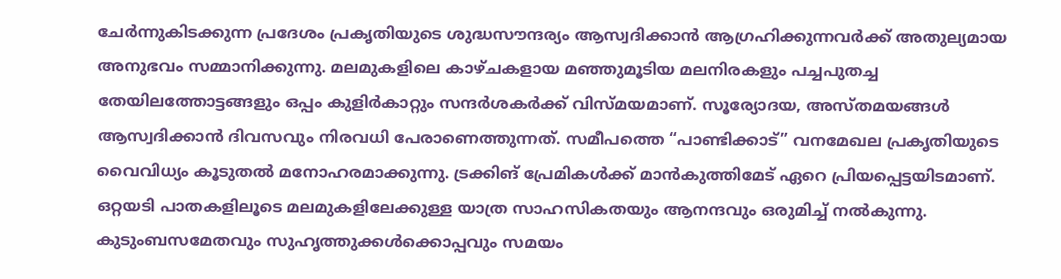ചേർന്നുകിടക്കുന്ന പ്രദേശം പ്രകൃതിയുടെ ശുദ്ധസൗന്ദര്യം ആസ്വദിക്കാൻ ആഗ്രഹിക്കുന്നവർക്ക് അതുല്യമായ അനുഭവം സമ്മാനിക്കുന്നു. മലമുകളിലെ കാഴ്‍ചകളായ മഞ്ഞുമൂടിയ മലനിരകളും പച്ചപുതച്ച തേയിലത്തോട്ടങ്ങളും ഒപ്പം കുളിര്‍കാറ്റും സന്ദർശകര്‍ക്ക് വിസ്‍മയമാണ്. സൂര്യോദയ, അസ്‍തമയങ്ങള്‍ ആസ്വദിക്കാൻ ദിവസവും നിരവധി പേരാണെത്തുന്നത്. സമീപത്തെ “പാണ്ടിക്കാട്” വനമേഖല പ്രകൃതിയുടെ വൈവിധ്യം കൂടുതൽ മനോഹരമാക്കുന്നു. ട്രക്കിങ് പ്രേമികൾക്ക് മാൻകുത്തിമേട് ഏറെ പ്രിയപ്പെട്ടയിടമാണ്. ഒറ്റയടി പാതകളിലൂടെ മലമുകളിലേക്കുള്ള യാത്ര സാഹസികതയും ആനന്ദവും ഒരുമിച്ച് നൽകുന്നു. കുടുംബസമേതവും സുഹൃത്തുക്കള്‍ക്കൊപ്പവും സമയം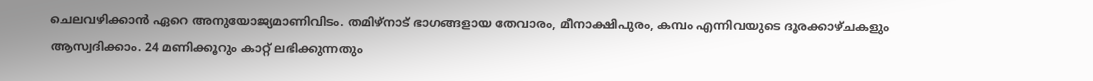ചെലവഴിക്കാൻ ഏറെ അനുയോജ്യമാണിവിടം. തമിഴ്‌നാട് ഭാഗങ്ങളായ തേവാരം, മീനാക്ഷിപുരം, കമ്പം എന്നിവയുടെ ദൂരക്കാഴ്ചകളും ആസ്വദിക്കാം. 24 മണിക്കൂറും കാറ്റ് ലഭിക്കുന്നതും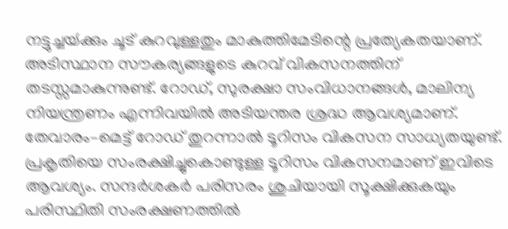നട്ടുച്ചയ്‍ക്കും ചൂട് കുറവുള്ളതും മാകുത്തിമേടിന്റെ പ്രത്യേകതയാണ്. അടിസ്ഥാന സൗകര്യങ്ങളുടെ കുറവ് വികസനത്തിന് തടസ്സമാകുന്നുണ്ട്. റോഡ്, സുരക്ഷാ സംവിധാനങ്ങൾ, മാലിന്യ നിയന്ത്രണം എന്നിവയിൽ അടിയന്തര ശ്രദ്ധ ആവശ്യമാണ്. തേവാരം–മെട്ട് റോഡ് തുറന്നാൽ ടൂറിസം വികസന സാധ്യതയുണ്ട്. പ്രകൃതിയെ സംരക്ഷിച്ചുകൊണ്ടുള്ള ടൂറിസം വികസനമാണ് ഇവിടെ ആവശ്യം. സന്ദർശകർ പരിസരം ശുചിയായി സൂക്ഷിക്കുകയും പരിസ്ഥിതി സംരക്ഷണത്തിൽ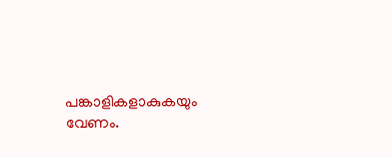പങ്കാളികളാകുകയും വേണം.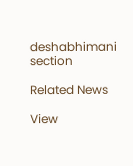deshabhimani section

Related News

View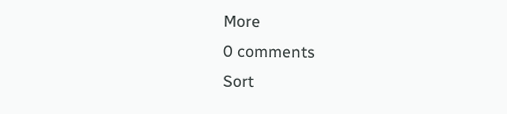More
0 comments
Sort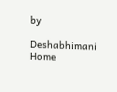by

Deshabhimani
Home